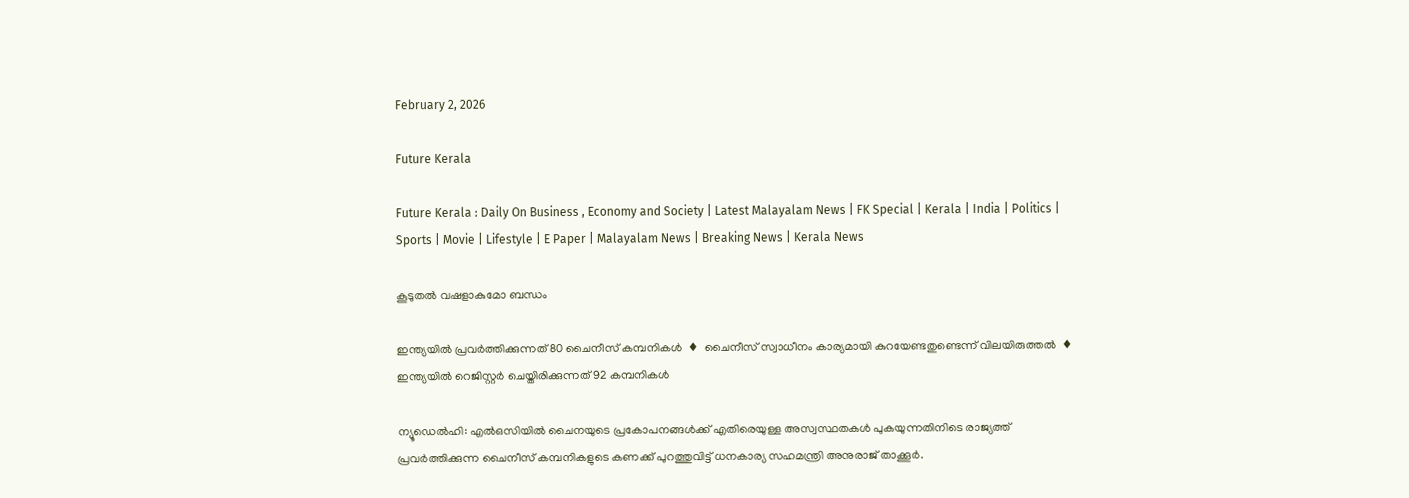February 2, 2026

Future Kerala

Future Kerala : Daily On Business , Economy and Society | Latest Malayalam News | FK Special | Kerala | India | Politics | Sports | Movie | Lifestyle | E Paper | Malayalam News | Breaking News | Kerala News

കൂടുതല്‍ വഷളാകുമോ ബന്ധം

ഇന്ത്യയില്‍ പ്രവര്‍ത്തിക്കുന്നത് 80 ചൈനീസ് കമ്പനികള്‍  ♦  ചൈനീസ് സ്വാധീനം കാര്യമായി കുറയേണ്ടതുണ്ടെന്ന് വിലയിരുത്തല്‍  ♦  ഇന്ത്യയില്‍ റെജിസ്റ്റര്‍ ചെയ്തിരിക്കുന്നത് 92 കമ്പനികള്‍

ന്യൂഡെല്‍ഹി: എല്‍ഒസിയില്‍ ചൈനയുടെ പ്രകോപനങ്ങള്‍ക്ക് എതിരെയുള്ള അസ്വസ്ഥതകള്‍ പുകയുന്നതിനിടെ രാജ്യത്ത് പ്രവര്‍ത്തിക്കുന്ന ചൈനീസ് കമ്പനികളുടെ കണക്ക് പുറത്തുവിട്ട് ധനകാര്യ സഹമന്ത്രി അനുരാജ് താക്കൂര്‍.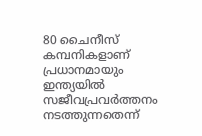80 ചൈനീസ് കമ്പനികളാണ് പ്രധാനമായും ഇന്ത്യയില്‍ സജീവപ്രവര്‍ത്തനം നടത്തുന്നതെന്ന്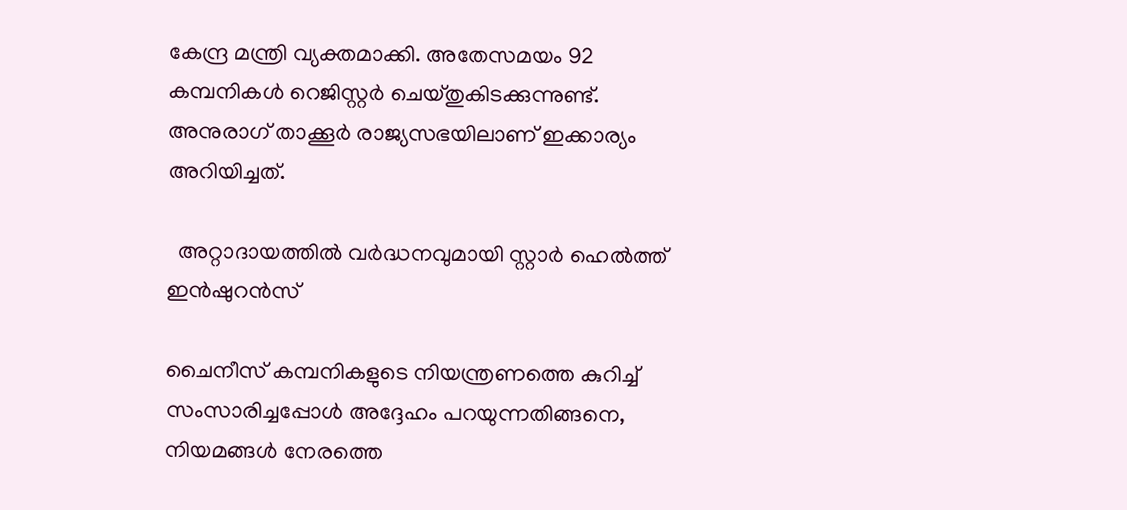കേന്ദ്ര മന്ത്രി വ്യക്തമാക്കി. അതേസമയം 92 കമ്പനികള്‍ റെജിസ്റ്റര്‍ ചെയ്തുകിടക്കുന്നുണ്ട്. അനുരാഗ് താക്കൂര്‍ രാജ്യസഭയിലാണ് ഇക്കാര്യം അറിയിച്ചത്.

  അറ്റാദായത്തിൽ വർദ്ധനവുമായി സ്റ്റാര്‍ ഹെല്‍ത്ത് ഇന്‍ഷുറന്‍സ്

ചൈനീസ് കമ്പനികളുടെ നിയന്ത്രണത്തെ കുറിച്ച് സംസാരിച്ചപ്പോള്‍ അദ്ദേഹം പറയുന്നതിങ്ങനെ, നിയമങ്ങള്‍ നേരത്തെ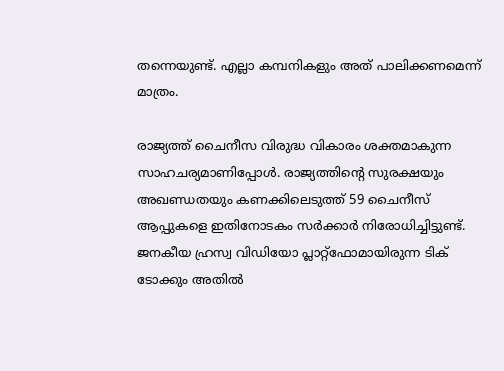തന്നെയുണ്ട്. എല്ലാ കമ്പനികളും അത് പാലിക്കണമെന്ന് മാത്രം.

രാജ്യത്ത് ചൈനീസ വിരുദ്ധ വികാരം ശക്തമാകുന്ന സാഹചര്യമാണിപ്പോള്‍. രാജ്യത്തിന്റെ സുരക്ഷയും അഖണ്ഡതയും കണക്കിലെടുത്ത് 59 ചൈനീസ് ആപ്പുകളെ ഇതിനോടകം സര്‍ക്കാര്‍ നിരോധിച്ചിട്ടുണ്ട്. ജനകീയ ഹ്രസ്വ വിഡിയോ പ്ലാറ്റ്‌ഫോമായിരുന്ന ടിക് ടോക്കും അതില്‍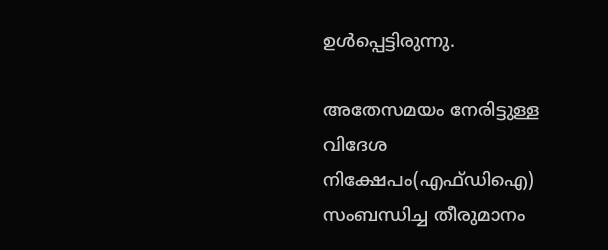ഉള്‍പ്പെട്ടിരുന്നു.

അതേസമയം നേരിട്ടുള്ള വിദേശ നിക്ഷേപം(എഫ്ഡിഐ) സംബന്ധിച്ച തീരുമാനം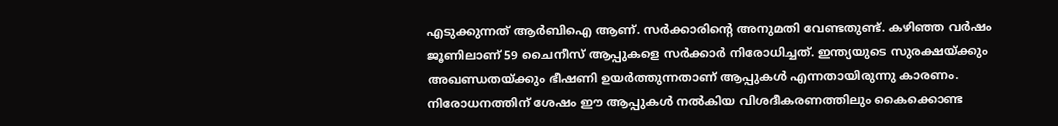എടുക്കുന്നത് ആര്‍ബിഐ ആണ്. സര്‍ക്കാരിന്റെ അനുമതി വേണ്ടതുണ്ട്. കഴിഞ്ഞ വര്‍ഷം ജൂണിലാണ് 59 ചൈനീസ് ആപ്പുകളെ സര്‍ക്കാര്‍ നിരോധിച്ചത്. ഇന്ത്യയുടെ സുരക്ഷയ്ക്കും അഖണ്ഡതയ്ക്കും ഭീഷണി ഉയര്‍ത്തുന്നതാണ് ആപ്പുകള്‍ എന്നതായിരുന്നു കാരണം. നിരോധനത്തിന് ശേഷം ഈ ആപ്പുകള്‍ നല്‍കിയ വിശദീകരണത്തിലും കൈക്കൊണ്ട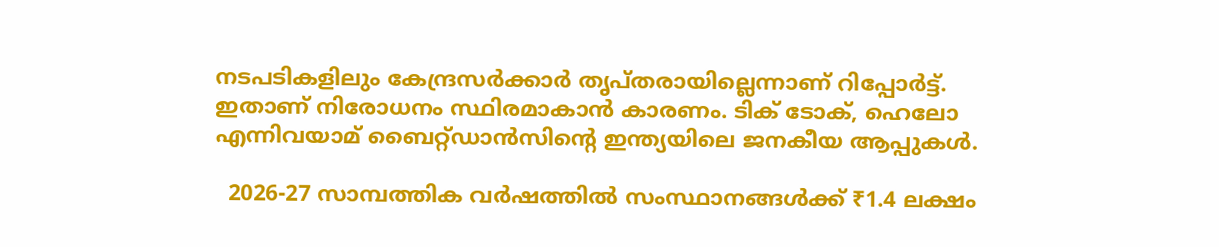നടപടികളിലും കേന്ദ്രസര്‍ക്കാര്‍ തൃപ്തരായില്ലെന്നാണ് റിപ്പോര്‍ട്ട്. ഇതാണ് നിരോധനം സ്ഥിരമാകാന്‍ കാരണം. ടിക് ടോക്, ഹെലോ എന്നിവയാമ് ബൈറ്റ്ഡാന്‍സിന്റെ ഇന്ത്യയിലെ ജനകീയ ആപ്പുകള്‍.

  2026-27 സാമ്പത്തിക വർഷത്തിൽ സംസ്ഥാനങ്ങൾക്ക് ₹1.4 ലക്ഷം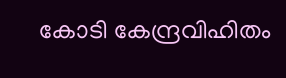കോടി കേന്ദ്രവിഹിതം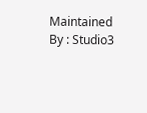Maintained By : Studio3